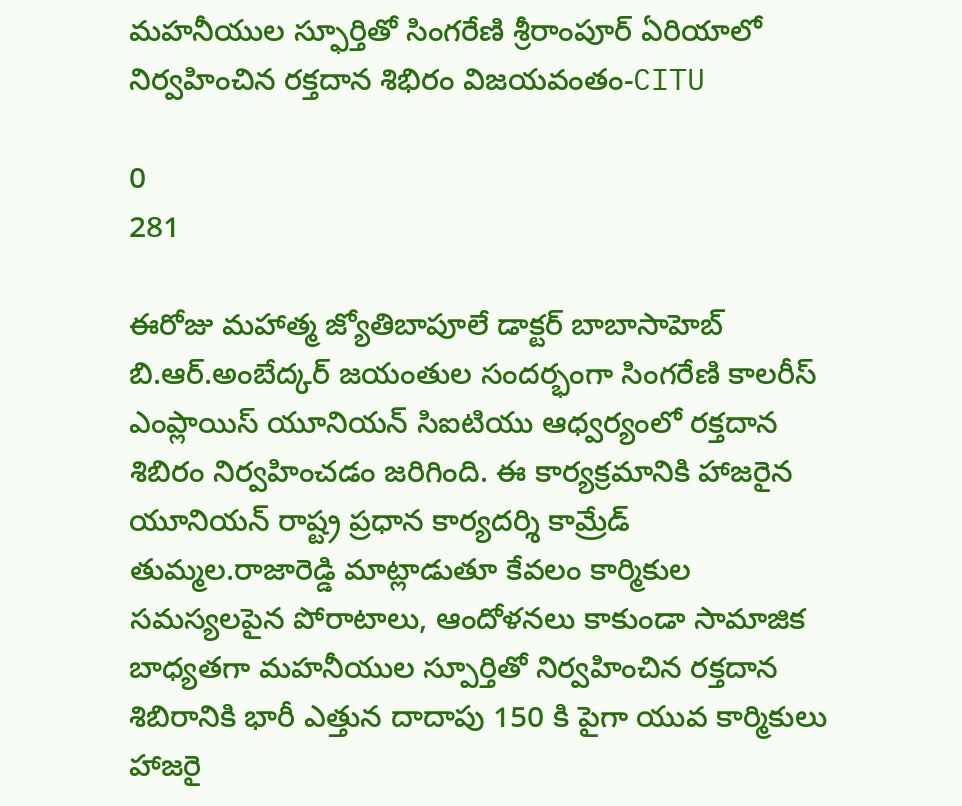మహనీయుల స్ఫూర్తితో సింగరేణి శ్రీరాంపూర్ ఏరియాలో నిర్వహించిన రక్తదాన శిభిరం విజయవంతం-CITU

0
281

ఈరోజు మహాత్మ జ్యోతిబాపూలే డాక్టర్ బాబాసాహెబ్ బి.ఆర్.అంబేద్కర్ జయంతుల సందర్భంగా సింగరేణి కాలరీస్ ఎంప్లాయిస్ యూనియన్ సిఐటియు ఆధ్వర్యంలో రక్తదాన శిబిరం నిర్వహించడం జరిగింది. ఈ కార్యక్రమానికి హాజరైన యూనియన్ రాష్ట్ర ప్రధాన కార్యదర్శి కామ్రేడ్ తుమ్మల.రాజారెడ్డి మాట్లాడుతూ కేవలం కార్మికుల సమస్యలపైన పోరాటాలు, ఆందోళనలు కాకుండా సామాజిక బాధ్యతగా మహనీయుల స్పూర్తితో నిర్వహించిన రక్తదాన శిబిరానికి భారీ ఎత్తున దాదాపు 150 కి పైగా యువ కార్మికులు హాజరై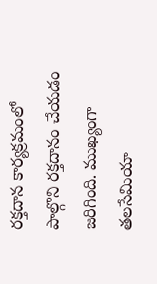రక్తదాన కార్యక్రమంలో పాల్గొని రక్తదానం చేయడం జరిగింది. ముఖ్యంగా తలసేమియా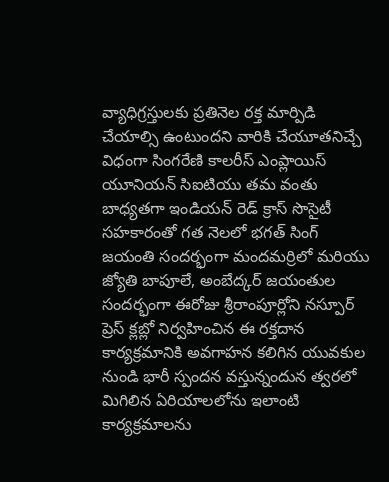వ్యాధిగ్రస్తులకు ప్రతినెల రక్త మార్పిడి చేయాల్సి ఉంటుందని వారికి చేయూతనిచ్చే విధంగా సింగరేణి కాలరీస్ ఎంప్లాయిస్ యూనియన్ సిఐటియు తమ వంతు బాధ్యతగా ఇండియన్ రెడ్ క్రాస్ సొసైటీ సహకారంతో గత నెలలో భగత్ సింగ్ జయంతి సందర్భంగా మందమర్రిలో మరియు జ్యోతి బాపూలే, అంబేద్కర్ జయంతుల సందర్భంగా ఈరోజు శ్రీరాంపూర్లోని నస్పూర్ ప్రెస్ క్లబ్లో నిర్వహించిన ఈ రక్తదాన కార్యక్రమానికి అవగాహన కలిగిన యువకుల నుండి భారీ స్పందన వస్తున్నందున త్వరలో మిగిలిన ఏరియాలలోను ఇలాంటి కార్యక్రమాలను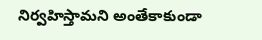నిర్వహిస్తామని అంతేకాకుండా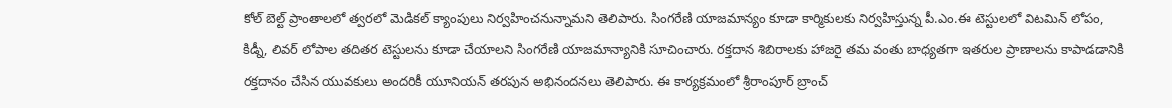కోల్ బెల్ట్ ప్రాంతాలలో త్వరలో మెడికల్ క్యాంపులు నిర్వహించనున్నామని తెలిపారు. సింగరేణి యాజమాన్యం కూడా కార్మికులకు నిర్వహిస్తున్న పీ.ఎం.ఈ టెస్టులలో విటమిన్ లోపం, కిడ్నీ, లివర్ లోపాల తదితర టెస్టులను కూడా చేయాలని సింగరేణి యాజమాన్యానికి సూచించారు. రక్తదాన శిబిరాలకు హాజరై తమ వంతు బాధ్యతగా ఇతరుల ప్రాణాలను కాపాడడానికి రక్తదానం చేసిన యువకులు అందరికీ యూనియన్ తరపున అభినందనలు తెలిపారు. ఈ కార్యక్రమంలో శ్రీరాంపూర్ బ్రాంచ్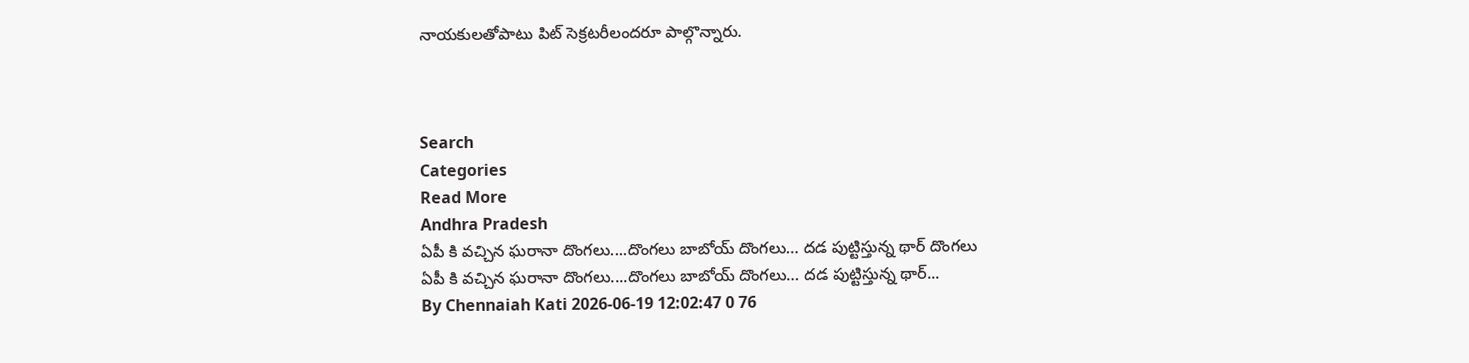నాయకులతోపాటు పిట్ సెక్రటరీలందరూ పాల్గొన్నారు.



Search
Categories
Read More
Andhra Pradesh
ఏపీ కి వచ్చిన ఘరానా దొంగలు....దొంగలు బాబోయ్‌ దొంగలు… దడ పుట్టిస్తున్న థార్‌ దొంగలు
ఏపీ కి వచ్చిన ఘరానా దొంగలు....దొంగలు బాబోయ్‌ దొంగలు… దడ పుట్టిస్తున్న థార్‌...
By Chennaiah Kati 2026-06-19 12:02:47 0 76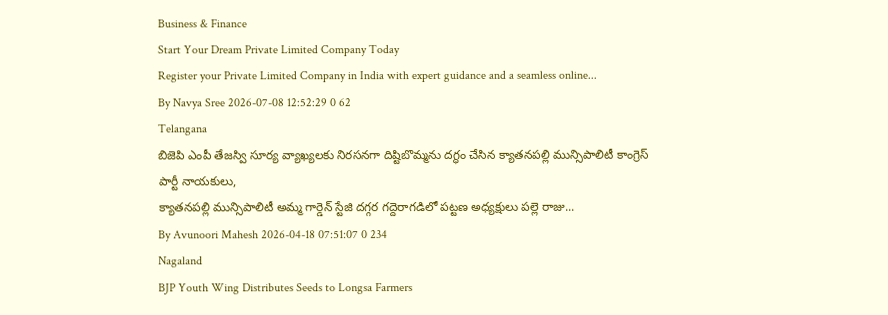Business & Finance
Start Your Dream Private Limited Company Today
Register your Private Limited Company in India with expert guidance and a seamless online...
By Navya Sree 2026-07-08 12:52:29 0 62
Telangana
బిజెపి ఎంపీ తేజస్వి సూర్య వ్యాఖ్యలకు నిరసనగా దిష్టిబొమ్మను దగ్ధం చేసిన క్యాతనపల్లి మున్సిపాలిటీ కాంగ్రెస్ పార్టీ నాయకులు,
క్యాతనపల్లి మున్సిపాలిటీ అమ్మ గార్డెన్ స్టేజి దగ్గర గద్దెరాగడిలో పట్టణ అధ్యక్షులు పల్లె రాజు...
By Avunoori Mahesh 2026-04-18 07:51:07 0 234
Nagaland
BJP Youth Wing Distributes Seeds to Longsa Farmers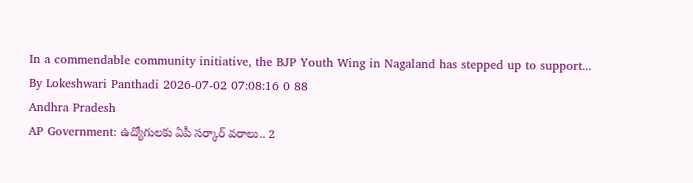In a commendable community initiative, the BJP Youth Wing in Nagaland has stepped up to support...
By Lokeshwari Panthadi 2026-07-02 07:08:16 0 88
Andhra Pradesh
AP Government: ఉద్యోగులకు ఏపీ సర్కార్ వరాలు.. 2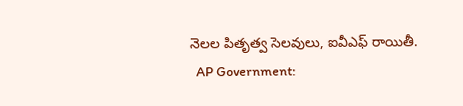నెలల పితృత్వ సెలవులు, ఐవీఎఫ్ రాయితీ.
  AP Government: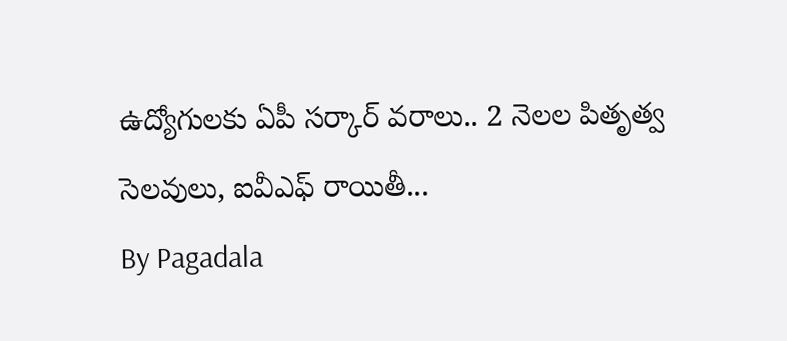ఉద్యోగులకు ఏపీ సర్కార్ వరాలు.. 2 నెలల పితృత్వ సెలవులు, ఐవీఎఫ్ రాయితీ...
By Pagadala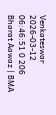Venkateswar 2026-03-12 06:46:51 0 206
Bharat Aawaz | BMA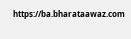https://ba.bharataawaz.com